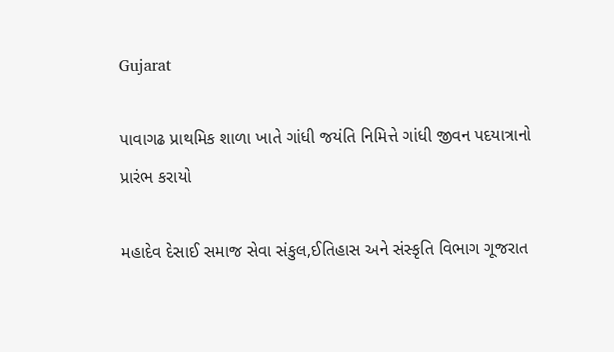Gujarat

પાવાગઢ પ્રાથમિક શાળા ખાતે ગાંધી જયંતિ નિમિત્તે ગાંધી જીવન પદયાત્રાનો પ્રારંભ કરાયો

મહાદેવ દેસાઈ સમાજ સેવા સંકુલ,ઈતિહાસ અને સંસ્કૃતિ વિભાગ ગૂજરાત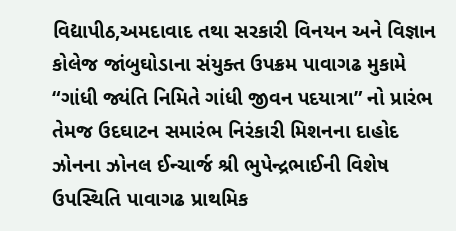વિદ્યાપીઠ,અમદાવાદ તથા સરકારી વિનયન અને વિજ્ઞાન કોલેજ જાંબુઘોડાના સંયુક્ત ઉપક્રમ પાવાગઢ મુકામે “ગાંધી જ્યંતિ નિમિતે ગાંધી જીવન પદયાત્રા” નો પ્રારંભ તેમજ ઉદઘાટન સમારંભ નિરંકારી મિશનના દાહોદ ઝોનના ઝોનલ ઈન્ચાર્જ શ્રી ભુપેન્દ્રભાઈની વિશેષ ઉપસ્થિતિ પાવાગઢ પ્રાથમિક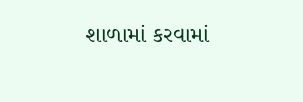શાળામાં કરવામાં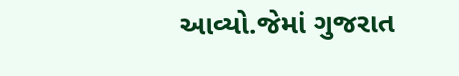આવ્યો.જેમાં ગુજરાત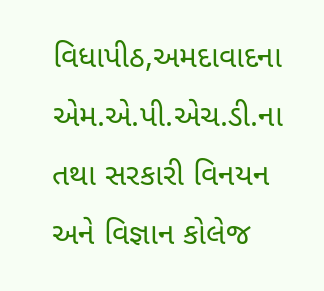વિધાપીઠ,અમદાવાદના એમ.એ.પી.એચ.ડી.ના તથા સરકારી વિનયન અને વિજ્ઞાન કોલેજ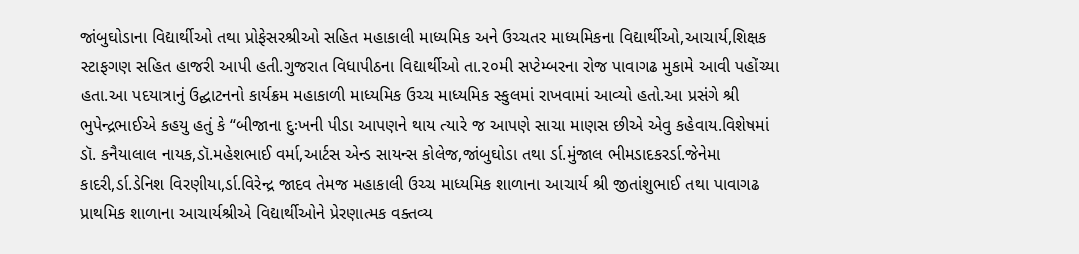જાંબુઘોડાના વિદ્યાર્થીઓ તથા પ્રોફેસરશ્રીઓ સહિત મહાકાલી માધ્યમિક અને ઉચ્ચતર માધ્યમિકના વિદ્યાર્થીઓ,આચાર્ય,શિક્ષક સ્ટાફગણ સહિત હાજરી આપી હતી.ગુજરાત વિધાપીઠના વિદ્યાર્થીઓ તા.૨૦મી સપ્ટેમ્બરના રોજ પાવાગઢ મુકામે આવી પહોંચ્યા હતા.આ પદયાત્રાનું ઉદ્ઘાટનનો કાર્યક્રમ મહાકાળી માધ્યમિક ઉચ્ચ માધ્યમિક સ્કુલમાં રાખવામાં આવ્યો હતો.આ પ્રસંગે શ્રી ભુપેન્દ્રભાઈએ કહયુ હતું કે “બીજાના દુઃખની પીડા આપણને થાય ત્યારે જ આપણે સાચા માણસ છીએ એવુ કહેવાય.વિશેષમાં ડૉ. કનૈયાલાલ નાયક,ડૉ.મહેશભાઈ વર્મા,આર્ટસ એન્ડ સાયન્સ કોલેજ,જાંબુઘોડા તથા ર્ડા.મુંજાલ ભીમડાદકરર્ડા.જેનેમા કાદરી,ર્ડા.ડેનિશ વિરણીયા,ર્ડા.વિરેન્દ્ર જાદવ તેમજ મહાકાલી ઉચ્ચ માધ્યમિક શાળાના આચાર્ય શ્રી જીતાંશુભાઈ તથા પાવાગઢ પ્રાથમિક શાળાના આચાર્યશ્રીએ વિદ્યાર્થીઓને પ્રેરણાત્મક વક્તવ્ય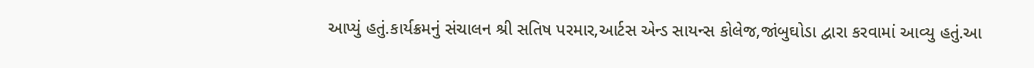આપ્યું હતું.કાર્યક્રમનું સંચાલન શ્રી સતિષ પરમાર,આર્ટસ એન્ડ સાયન્સ કોલેજ,જાંબુઘોડા દ્વારા કરવામાં આવ્યુ હતું.આ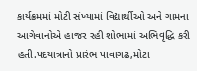કાર્યક્રમમાં મોટી સંખ્યામાં વિદ્યાર્થીઓ અને ગામના આગેવાનોએ હાજર રહી શોભામાં અભિવૃદ્ધિ કરી હતી.પદયાત્રાનો પ્રારંભ પાવાગઢ,મોટા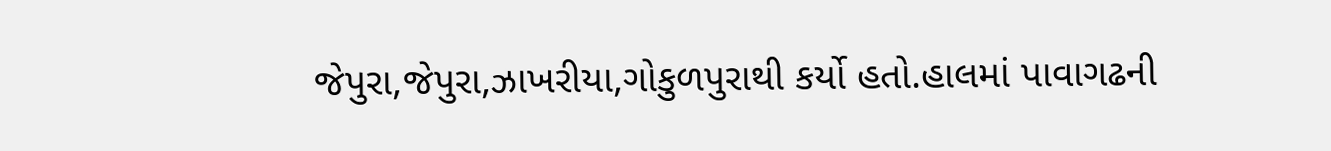જેપુરા,જેપુરા,ઝાખરીયા,ગોકુળપુરાથી કર્યો હતો.હાલમાં પાવાગઢની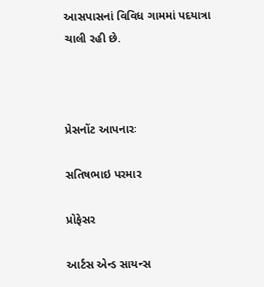આસપાસનાં વિવિધ ગામમાં પદયાત્રા ચાલી રહી છે.



પ્રેસનોંટ આપનારઃ

સતિષભાઇ પરમાર

પ્રોફેસર

આર્ટસ એન્ડ સાયન્સ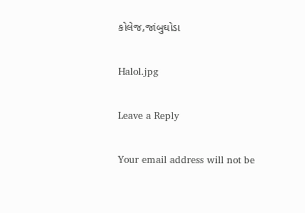કોલેજ,જાંબુઘોડા

Halol.jpg

Leave a Reply

Your email address will not be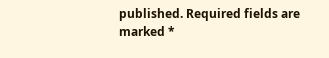published. Required fields are marked *